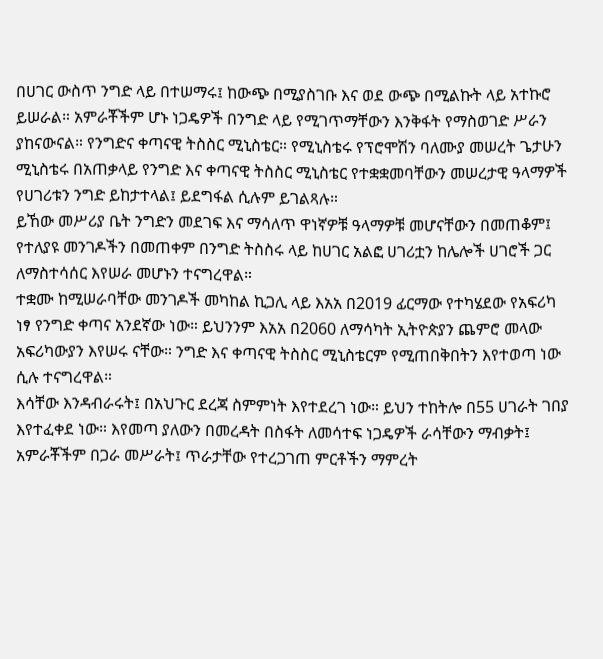በሀገር ውስጥ ንግድ ላይ በተሠማሩ፤ ከውጭ በሚያስገቡ እና ወደ ውጭ በሚልኩት ላይ አተኩሮ ይሠራል። አምራቾችም ሆኑ ነጋዴዎች በንግድ ላይ የሚገጥማቸውን እንቅፋት የማስወገድ ሥራን ያከናውናል። የንግድና ቀጣናዊ ትስስር ሚኒስቴር። የሚኒስቴሩ የፕሮሞሽን ባለሙያ መሠረት ጌታሁን ሚኒስቴሩ በአጠቃላይ የንግድ እና ቀጣናዊ ትስስር ሚኒስቴር የተቋቋመባቸውን መሠረታዊ ዓላማዎች የሀገሪቱን ንግድ ይከታተላል፤ ይደግፋል ሲሉም ይገልጻሉ።
ይኸው መሥሪያ ቤት ንግድን መደገፍ እና ማሳለጥ ዋነኛዎቹ ዓላማዎቹ መሆናቸውን በመጠቆም፤ የተለያዩ መንገዶችን በመጠቀም በንግድ ትስስሩ ላይ ከሀገር አልፎ ሀገሪቷን ከሌሎች ሀገሮች ጋር ለማስተሳሰር እየሠራ መሆኑን ተናግረዋል።
ተቋሙ ከሚሠራባቸው መንገዶች መካከል ኪጋሊ ላይ እአአ በ2019 ፊርማው የተካሄደው የአፍሪካ ነፃ የንግድ ቀጣና አንደኛው ነው። ይህንንም እአአ በ2060 ለማሳካት ኢትዮጵያን ጨምሮ መላው አፍሪካውያን እየሠሩ ናቸው። ንግድ እና ቀጣናዊ ትስስር ሚኒስቴርም የሚጠበቅበትን እየተወጣ ነው ሲሉ ተናግረዋል።
እሳቸው እንዳብራሩት፤ በአህጉር ደረጃ ስምምነት እየተደረገ ነው። ይህን ተከትሎ በ55 ሀገራት ገበያ እየተፈቀደ ነው። እየመጣ ያለውን በመረዳት በስፋት ለመሳተፍ ነጋዴዎች ራሳቸውን ማብቃት፤ አምራቾችም በጋራ መሥራት፤ ጥራታቸው የተረጋገጠ ምርቶችን ማምረት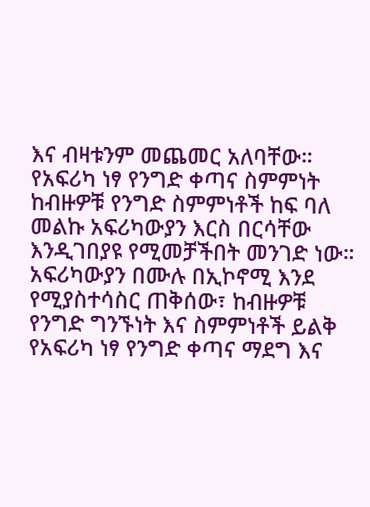እና ብዛቱንም መጨመር አለባቸው።
የአፍሪካ ነፃ የንግድ ቀጣና ስምምነት ከብዙዎቹ የንግድ ስምምነቶች ከፍ ባለ መልኩ አፍሪካውያን እርስ በርሳቸው እንዲገበያዩ የሚመቻችበት መንገድ ነው። አፍሪካውያን በሙሉ በኢኮኖሚ እንደ የሚያስተሳስር ጠቅሰው፣ ከብዙዎቹ የንግድ ግንኙነት እና ስምምነቶች ይልቅ የአፍሪካ ነፃ የንግድ ቀጣና ማደግ እና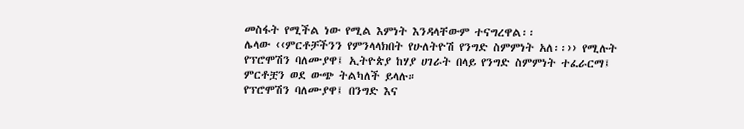መስፋት የሚችል ነው የሚል እምነት እንዳላቸውም ተናግረዋል፡፡
ሌላው ‹‹ምርቶቻችንን የምንላላክበት የሁለትዮሽ የንግድ ስምምነት አለ፡፡›› የሚሉት የፕሮሞሽን ባለሙያዋ፤ ኢትዮጵያ ከሃያ ሀገራት በላይ የንግድ ስምምነት ተፈራርማ፤ ምርቶቿን ወደ ውጭ ትልካለች ይላሉ።
የፕሮሞሽን ባለሙያዋ፤ በንግድ እና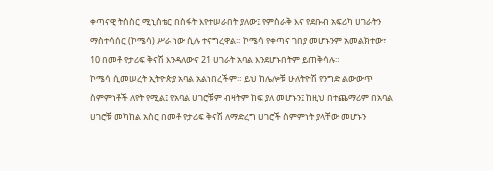ቀጣናዊ ትስስር ሚኒስቴር በስፋት እየተሠራበት ያለው፤ የምስራቅ እና የደቡብ አፍሪካ ሀገራትን ማስተሳሰር (ኮሜሳ) ሥራ ነው ሲሉ ተናግረዋል። ኮሜሳ የቀጣና ገበያ መሆኑንም አመልክተው፣ 10 በመቶ የታሪፍ ቅናሽ እንዳለውና 21 ሀገራት አባል እንደሆኑበትም ይጠቅሳሉ።
ኮሜሳ ሲመሠረት ኢትዮጵያ አባል አልነበረችም። ይህ ከሌሎቹ ሁለትዮሽ የንግድ ልውውጥ ስምምነቶች ለየት የሚል፤ የአባል ሀገሮቹም ብዛትም ከፍ ያለ መሆኑን፤ ከዚህ በተጨማሪም በአባል ሀገሮቹ መካከል አስር በመቶ የታሪፍ ቅናሽ ለማድረግ ሀገሮች ስምምነት ያላቸው መሆኑን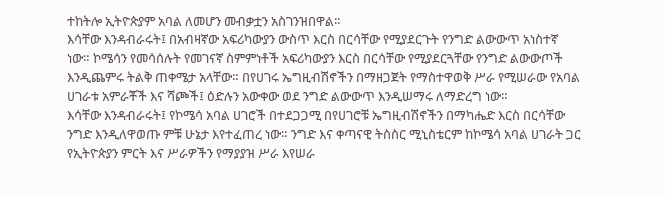ተከትሎ ኢትዮጵያም አባል ለመሆን መብቃቷን አስገንዝበዋል፡፡
እሳቸው እንዳብራሩት፤ በአብዛኛው አፍሪካውያን ውስጥ እርስ በርሳቸው የሚያደርጉት የንግድ ልውውጥ አነስተኛ ነው። ኮሜሳን የመሳሰሉት የመገናኛ ስምምነቶች አፍሪካውያን እርስ በርሳቸው የሚያደርጓቸው የንግድ ልውውጦች እንዲጨምሩ ትልቅ ጠቀሜታ አላቸው። በየሀገሩ ኤግዚብሽኖችን በማዘጋጀት የማስተዋወቅ ሥራ የሚሠራው የአባል ሀገራቱ አምራቾች እና ሻጮች፤ ዕድሉን አውቀው ወደ ንግድ ልውውጥ እንዲሠማሩ ለማድረግ ነው።
እሳቸው እንዳብራሩት፤ የኮሜሳ አባል ሀገሮች በተደጋጋሚ በየሀገሮቹ ኤግዚብሽኖችን በማካሔድ እርስ በርሳቸው ንግድ እንዲለዋወጡ ምቹ ሁኔታ እየተፈጠረ ነው። ንግድ እና ቀጣናዊ ትስስር ሚኒስቴርም ከኮሜሳ አባል ሀገራት ጋር የኢትዮጵያን ምርት እና ሥራዎችን የማያያዝ ሥራ እየሠራ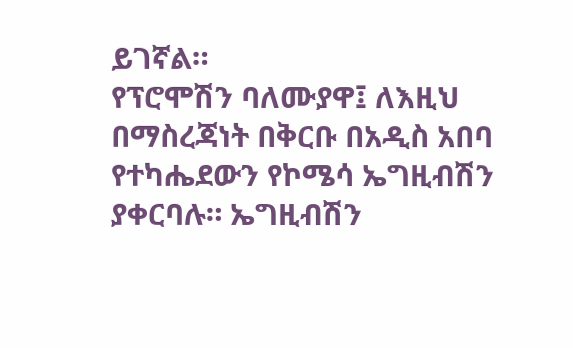ይገኛል።
የፕሮሞሽን ባለሙያዋ፤ ለእዚህ በማስረጃነት በቅርቡ በአዲስ አበባ የተካሔደውን የኮሜሳ ኤግዚብሽን ያቀርባሉ። ኤግዚብሽን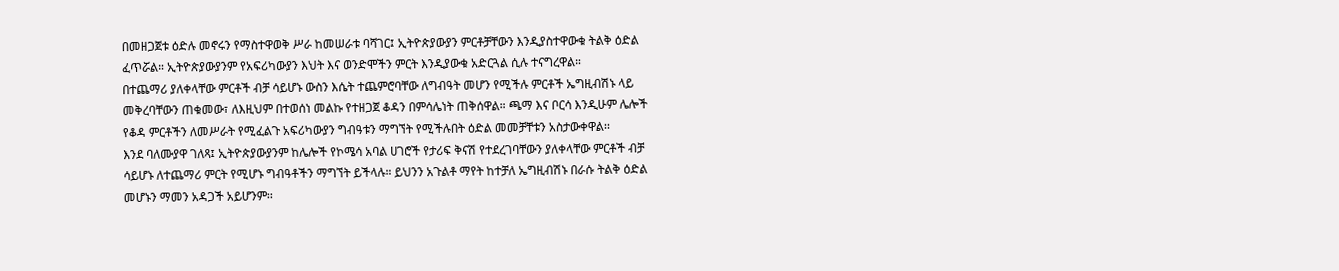በመዘጋጀቱ ዕድሉ መኖሩን የማስተዋወቅ ሥራ ከመሠራቱ ባሻገር፤ ኢትዮጵያውያን ምርቶቻቸውን እንዲያስተዋውቁ ትልቅ ዕድል ፈጥሯል። ኢትዮጵያውያንም የአፍሪካውያን እህት እና ወንድሞችን ምርት እንዲያውቁ አድርጓል ሲሉ ተናግረዋል።
በተጨማሪ ያለቀላቸው ምርቶች ብቻ ሳይሆኑ ውስን እሴት ተጨምሮባቸው ለግብዓት መሆን የሚችሉ ምርቶች ኤግዚብሽኑ ላይ መቅረባቸውን ጠቁመው፣ ለእዚህም በተወሰነ መልኩ የተዘጋጀ ቆዳን በምሳሌነት ጠቅሰዋል። ጫማ እና ቦርሳ እንዲሁም ሌሎች የቆዳ ምርቶችን ለመሥራት የሚፈልጉ አፍሪካውያን ግብዓቱን ማግኘት የሚችሉበት ዕድል መመቻቸቱን አስታውቀዋል፡፡
እንደ ባለሙያዋ ገለጻ፤ ኢትዮጵያውያንም ከሌሎች የኮሜሳ አባል ሀገሮች የታሪፍ ቅናሽ የተደረገባቸውን ያለቀላቸው ምርቶች ብቻ ሳይሆኑ ለተጨማሪ ምርት የሚሆኑ ግብዓቶችን ማግኘት ይችላሉ። ይህንን አጉልቶ ማየት ከተቻለ ኤግዚብሽኑ በራሱ ትልቅ ዕድል መሆኑን ማመን አዳጋች አይሆንም፡፡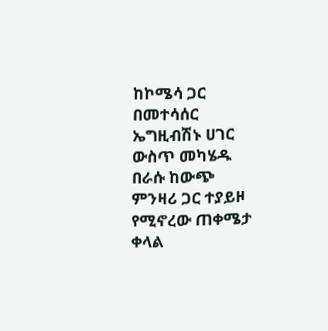ከኮሜሳ ጋር በመተሳሰር ኤግዚብሽኑ ሀገር ውስጥ መካሄዱ በራሱ ከውጭ ምንዛሪ ጋር ተያይዞ የሚኖረው ጠቀሜታ ቀላል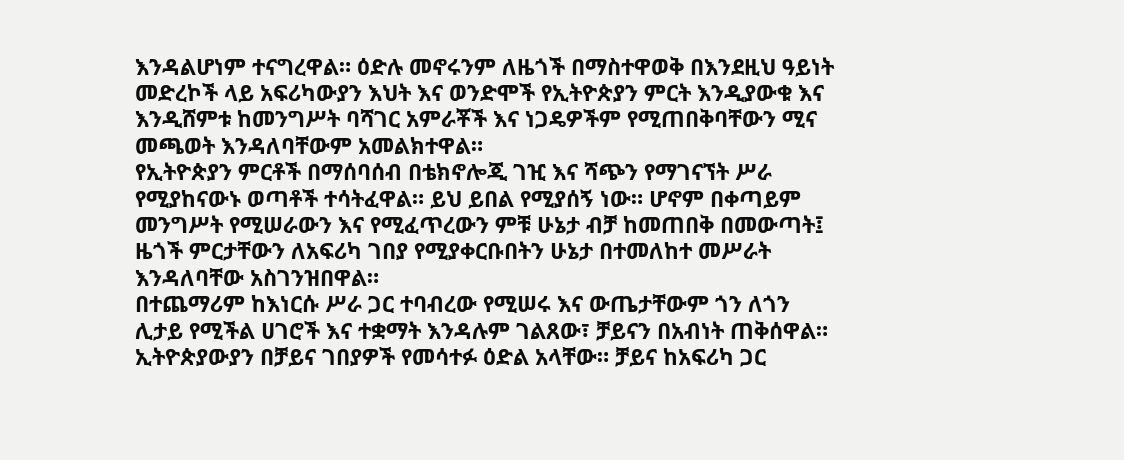እንዳልሆነም ተናግረዋል። ዕድሉ መኖሩንም ለዜጎች በማስተዋወቅ በእንደዚህ ዓይነት መድረኮች ላይ አፍሪካውያን እህት እና ወንድሞች የኢትዮጵያን ምርት እንዲያውቁ እና እንዲሸምቱ ከመንግሥት ባሻገር አምራቾች እና ነጋዴዎችም የሚጠበቅባቸውን ሚና መጫወት እንዳለባቸውም አመልክተዋል።
የኢትዮጵያን ምርቶች በማሰባሰብ በቴክኖሎጂ ገዢ እና ሻጭን የማገናኘት ሥራ የሚያከናውኑ ወጣቶች ተሳትፈዋል። ይህ ይበል የሚያሰኝ ነው። ሆኖም በቀጣይም መንግሥት የሚሠራውን እና የሚፈጥረውን ምቹ ሁኔታ ብቻ ከመጠበቅ በመውጣት፤ ዜጎች ምርታቸውን ለአፍሪካ ገበያ የሚያቀርቡበትን ሁኔታ በተመለከተ መሥራት እንዳለባቸው አስገንዝበዋል።
በተጨማሪም ከእነርሱ ሥራ ጋር ተባብረው የሚሠሩ እና ውጤታቸውም ጎን ለጎን ሊታይ የሚችል ሀገሮች እና ተቋማት እንዳሉም ገልጸው፣ ቻይናን በአብነት ጠቅሰዋል። ኢትዮጵያውያን በቻይና ገበያዎች የመሳተፉ ዕድል አላቸው። ቻይና ከአፍሪካ ጋር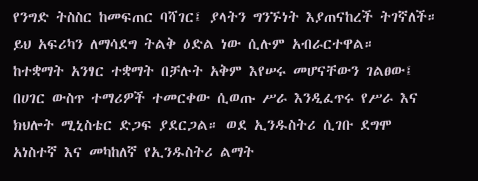የንግድ ትስስር ከመፍጠር ባሻገር፤ ያላትን ግንኙነት እያጠናከረች ትገኛለች። ይህ አፍሪካን ለማሳደግ ትልቅ ዕድል ነው ሲሉም አብራርተዋል።
ከተቋማት አንፃር ተቋማት በቻሉት አቅም እየሠሩ መሆናቸውን ገልፀው፤ በሀገር ውስጥ ተማሪዎች ተመርቀው ሲወጡ ሥራ እንዲፈጥሩ የሥራ እና ክህሎት ሚኒስቴር ድጋፍ ያደርጋል። ወደ ኢንዱስትሪ ሲገቡ ደግሞ አነስተኛ እና መካከለኛ የኢንዱስትሪ ልማት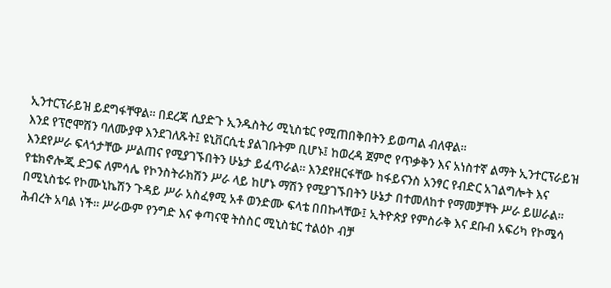ኢንተርፕራይዝ ይደግፋቸዋል። በደረጃ ሲያድጉ ኢንዱስትሪ ሚኒስቴር የሚጠበቅበትን ይወጣል ብለዋል።
እንደ የፕሮሞሽን ባለሙያዋ እንደገለጹት፤ ዩኒቨርሲቲ ያልገቡትም ቢሆኑ፤ ከወረዳ ጀምሮ የጥቃቅን እና አነስተኛ ልማት ኢንተርፕራይዝ እንደየሥራ ፍላጎታቸው ሥልጠና የሚያገኙበትን ሁኔታ ይፈጥራል። እንደየዘርፋቸው ከፋይናንስ አንፃር የብድር አገልግሎት እና የቴክኖሎጂ ድጋፍ ለምሳሌ የኮንስትራክሽን ሥራ ላይ ከሆኑ ማሽን የሚያገኙበትን ሁኔታ በተመለከተ የማመቻቸት ሥራ ይሠራል።
በሚኒስቴሩ የኮሙኒኬሽን ጉዳይ ሥራ አስፈፃሚ አቶ ወንድሙ ፍላቴ በበኩላቸው፤ ኢትዮጵያ የምስራቅ እና ደቡብ አፍሪካ የኮሜሳ ሕብረት አባል ነች። ሥራውም የንግድ እና ቀጣናዊ ትስስር ሚኒስቴር ተልዕኮ ብቻ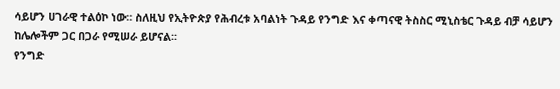ሳይሆን ሀገራዊ ተልዕኮ ነው። ስለዚህ የኢትዮጵያ የሕብረቱ አባልነት ጉዳይ የንግድ እና ቀጣናዊ ትስስር ሚኒስቴር ጉዳይ ብቻ ሳይሆን ከሌሎችም ጋር በጋራ የሚሠራ ይሆናል፡፡
የንግድ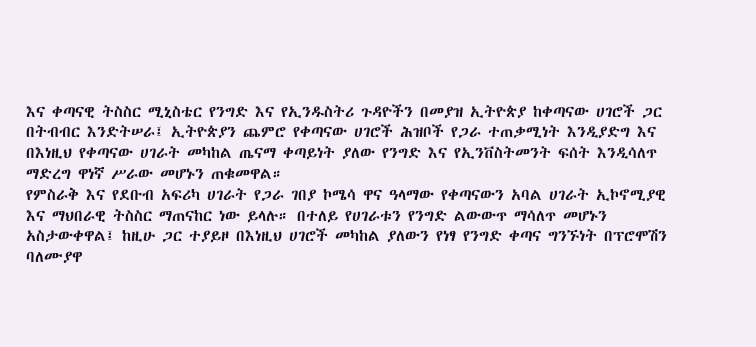እና ቀጣናዊ ትስስር ሚኒስቴር የንግድ እና የኢንዱስትሪ ጉዳዮችን በመያዝ ኢትዮጵያ ከቀጣናው ሀገሮች ጋር በትብብር እንድትሠራ፤ ኢትዮጵያን ጨምሮ የቀጣናው ሀገሮች ሕዝቦች የጋራ ተጠቃሚነት እንዲያድግ እና በእነዚህ የቀጣናው ሀገራት መካከል ጤናማ ቀጣይነት ያለው የንግድ እና የኢንቨስትመንት ፍሰት እንዲሳለጥ ማድረግ ዋነኛ ሥራው መሆኑን ጠቁመዋል።
የምስራቅ እና የደቡብ አፍሪካ ሀገራት የጋራ ገበያ ኮሜሳ ዋና ዓላማው የቀጣናውን አባል ሀገራት ኢኮኖሚያዊ እና ማህበራዊ ትስስር ማጠናከር ነው ይላሉ። በተለይ የሀገራቱን የንግድ ልውውጥ ማሳለጥ መሆኑን አስታውቀዋል፤ ከዚሁ ጋር ተያይዞ በእነዚህ ሀገሮች መካከል ያለውን የነፃ የንግድ ቀጣና ግንኙነት በፕሮሞሽን ባለሙያዋ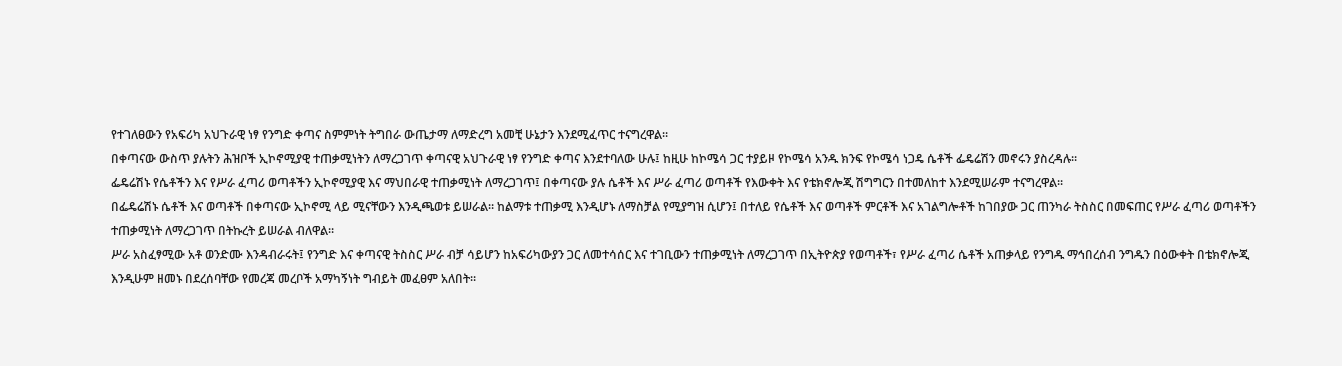የተገለፀውን የአፍሪካ አህጉራዊ ነፃ የንግድ ቀጣና ስምምነት ትግበራ ውጤታማ ለማድረግ አመቺ ሁኔታን እንደሚፈጥር ተናግረዋል።
በቀጣናው ውስጥ ያሉትን ሕዝቦች ኢኮኖሚያዊ ተጠቃሚነትን ለማረጋገጥ ቀጣናዊ አህጉራዊ ነፃ የንግድ ቀጣና እንደተባለው ሁሉ፤ ከዚሁ ከኮሜሳ ጋር ተያይዞ የኮሜሳ አንዱ ክንፍ የኮሜሳ ነጋዴ ሴቶች ፌዴሬሽን መኖሩን ያስረዳሉ።
ፌዴሬሽኑ የሴቶችን እና የሥራ ፈጣሪ ወጣቶችን ኢኮኖሚያዊ እና ማህበራዊ ተጠቃሚነት ለማረጋገጥ፤ በቀጣናው ያሉ ሴቶች እና ሥራ ፈጣሪ ወጣቶች የእውቀት እና የቴክኖሎጂ ሽግግርን በተመለከተ እንደሚሠራም ተናግረዋል፡፡
በፌዴሬሽኑ ሴቶች እና ወጣቶች በቀጣናው ኢኮኖሚ ላይ ሚናቸውን እንዲጫወቱ ይሠራል። ከልማቱ ተጠቃሚ እንዲሆኑ ለማስቻል የሚያግዝ ሲሆን፤ በተለይ የሴቶች እና ወጣቶች ምርቶች እና አገልግሎቶች ከገበያው ጋር ጠንካራ ትስስር በመፍጠር የሥራ ፈጣሪ ወጣቶችን ተጠቃሚነት ለማረጋገጥ በትኩረት ይሠራል ብለዋል።
ሥራ አስፈፃሚው አቶ ወንድሙ እንዳብራሩት፤ የንግድ እና ቀጣናዊ ትስስር ሥራ ብቻ ሳይሆን ከአፍሪካውያን ጋር ለመተሳሰር እና ተገቢውን ተጠቃሚነት ለማረጋገጥ በኢትዮጵያ የወጣቶች፣ የሥራ ፈጣሪ ሴቶች አጠቃላይ የንግዱ ማኅበረሰብ ንግዱን በዕውቀት በቴክኖሎጂ እንዲሁም ዘመኑ በደረሰባቸው የመረጃ መረቦች አማካኝነት ግብይት መፈፀም አለበት።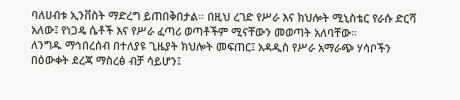ባለሀብቱ ኢንቨስት ማድረግ ይጠበቅበታል። በዚህ ረገድ የሥራ እና ክህሎት ሚኒስቴር የራሱ ድርሻ አለው፤ የነጋዴ ሴቶች እና የሥራ ፈጣሪ ወጣቶችም ሚናቸውን መወጣት አለባቸው።
ለንግዱ ማኅበረሰብ በተለያዩ ጊዜያት ክህሎት መፍጠር፤ አዳዲስ የሥራ አማራጭ ሃሳቦችን በዕውቀት ደረጃ ማስረፅ ብቻ ሳይሆን፤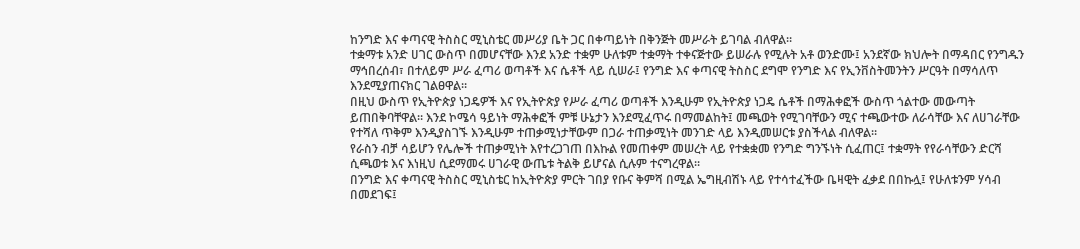ከንግድ እና ቀጣናዊ ትስስር ሚኒስቴር መሥሪያ ቤት ጋር በቀጣይነት በቅንጅት መሥራት ይገባል ብለዋል።
ተቋማቱ አንድ ሀገር ውስጥ በመሆናቸው እንደ አንድ ተቋም ሁለቱም ተቋማት ተቀናጅተው ይሠራሉ የሚሉት አቶ ወንድሙ፤ አንደኛው ክህሎት በማዳበር የንግዱን ማኅበረሰብ፣ በተለይም ሥራ ፈጣሪ ወጣቶች እና ሴቶች ላይ ሲሠራ፤ የንግድ እና ቀጣናዊ ትስስር ደግሞ የንግድ እና የኢንቨስትመንትን ሥርዓት በማሳለጥ እንደሚያጠናክር ገልፀዋል።
በዚህ ውስጥ የኢትዮጵያ ነጋዴዎች እና የኢትዮጵያ የሥራ ፈጣሪ ወጣቶች እንዲሁም የኢትዮጵያ ነጋዴ ሴቶች በማሕቀፎች ውስጥ ጎልተው መውጣት ይጠበቅባቸዋል። እንደ ኮሜሳ ዓይነት ማሕቀፎች ምቹ ሁኔታን እንደሚፈጥሩ በማመልከት፤ መጫወት የሚገባቸውን ሚና ተጫውተው ለራሳቸው እና ለሀገራቸው የተሻለ ጥቅም እንዲያስገኙ እንዲሁም ተጠቃሚነታቸውም በጋራ ተጠቃሚነት መንገድ ላይ እንዲመሠርቱ ያስችላል ብለዋል።
የራስን ብቻ ሳይሆን የሌሎች ተጠቃሚነት እየተረጋገጠ በእኩል የመጠቀም መሠረት ላይ የተቋቋመ የንግድ ግንኙነት ሲፈጠር፤ ተቋማት የየራሳቸውን ድርሻ ሲጫወቱ እና እነዚህ ሲደማመሩ ሀገራዊ ውጤቱ ትልቅ ይሆናል ሲሉም ተናግረዋል፡፡
በንግድ እና ቀጣናዊ ትስስር ሚኒስቴር ከኢትዮጵያ ምርት ገበያ የቡና ቅምሻ በሚል ኤግዚብሽኑ ላይ የተሳተፈችው ቤዛዊት ፈቃደ በበኩሏ፤ የሁለቱንም ሃሳብ በመደገፍ፤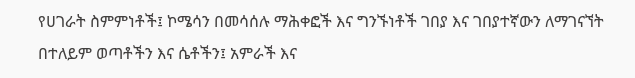የሀገራት ስምምነቶች፤ ኮሜሳን በመሳሰሉ ማሕቀፎች እና ግንኙነቶች ገበያ እና ገበያተኛውን ለማገናኘት በተለይም ወጣቶችን እና ሴቶችን፤ አምራች እና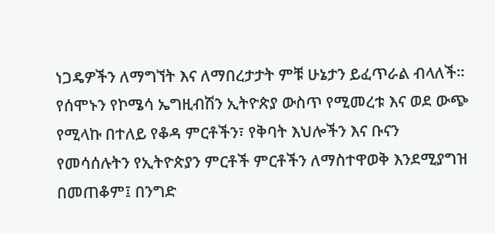ነጋዴዎችን ለማግኘት እና ለማበረታታት ምቹ ሁኔታን ይፈጥራል ብላለች፡፡
የሰሞኑን የኮሜሳ ኤግዚብሽን ኢትዮጵያ ውስጥ የሚመረቱ እና ወደ ውጭ የሚላኩ በተለይ የቆዳ ምርቶችን፣ የቅባት እህሎችን እና ቡናን የመሳሰሉትን የኢትዮጵያን ምርቶች ምርቶችን ለማስተዋወቅ እንደሚያግዝ በመጠቆም፤ በንግድ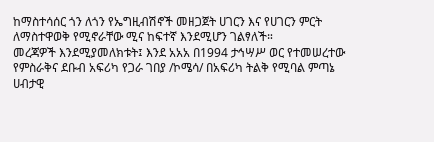ከማስተሳሰር ጎን ለጎን የኤግዚብሽኖች መዘጋጀት ሀገርን እና የሀገርን ምርት ለማስተዋወቅ የሚኖራቸው ሚና ከፍተኛ እንደሚሆን ገልፃለች።
መረጃዎች እንደሚያመለክቱት፤ እንደ አአአ በ1994 ታኅሣሥ ወር የተመሠረተው የምስራቅና ደቡብ አፍሪካ የጋራ ገበያ /ኮሜሳ/ በአፍሪካ ትልቅ የሚባል ምጣኔ ሀብታዊ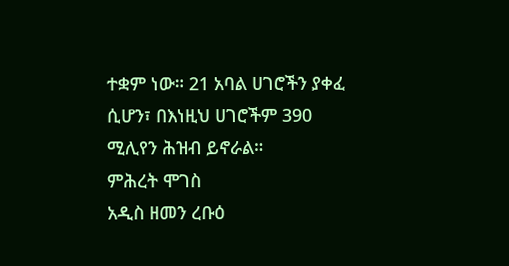ተቋም ነው። 21 አባል ሀገሮችን ያቀፈ ሲሆን፣ በእነዚህ ሀገሮችም 390 ሚሊየን ሕዝብ ይኖራል።
ምሕረት ሞገስ
አዲስ ዘመን ረቡዕ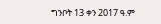ግንቦት 13 ቀን 2017 ዓ.ም